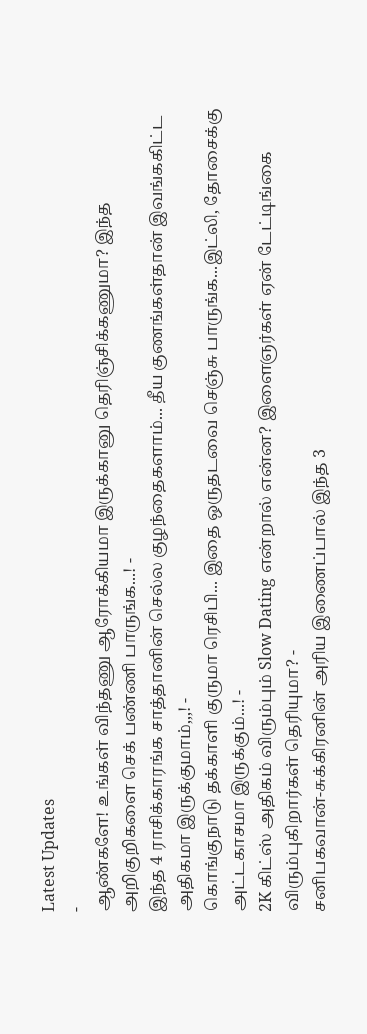Latest Updates
-
ஆண்களே! உங்கள் விந்தணு ஆரோக்கியமா இருக்கானு தெரிஞ்சிக்கணுமா? இந்த அறிகுறிகளை செக் பண்ணி பாருங்க...! -
இந்த 4 ராசிக்காரங்க சாத்தானின் செல்ல குழந்தைகளாம்... தீய குணங்கள்தான் இவங்ககிட்ட அதிகமா இருக்குமாம்,,,! -
கொங்குநாடு தக்காளி குருமா ரெசிபி... இதை ஒருதடவை செஞ்சு பாருங்க...இட்லி, தோசைக்கு அட்டகாசமா இருக்கும்...! -
2K கிட்ஸ் அதிகம் விரும்பும் Slow Dating என்றால் என்ன? இளைஞர்கள் ஏன் டேட்டிங்கை விரும்புகிறார்கள் தெரியுமா? -
சனிபகவான்-சுக்கிரனின் அரிய இணைப்பால் இந்த 3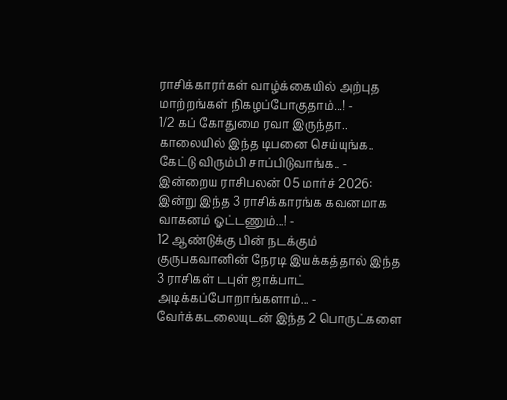ராசிக்காரர்கள் வாழ்க்கையில் அற்புத மாற்றங்கள் நிகழப்போகுதாம்...! -
1/2 கப் கோதுமை ரவா இருந்தா.. காலையில் இந்த டிபனை செய்யுங்க.. கேட்டு விரும்பி சாப்பிடுவாங்க.. -
இன்றைய ராசிபலன் 05 மார்ச் 2026: இன்று இந்த 3 ராசிக்காரங்க கவனமாக வாகனம் ஓட்டணும்...! -
12 ஆண்டுக்கு பின் நடக்கும் குருபகவானின் நேரடி இயக்கத்தால் இந்த 3 ராசிகள் டபுள் ஜாக்பாட் அடிக்கப்போறாங்களாம்... -
வேர்க்கடலையுடன் இந்த 2 பொருட்களை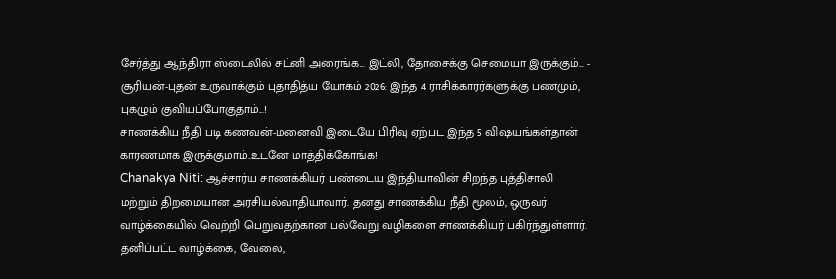சேர்த்து ஆந்திரா ஸ்டைலில் சட்னி அரைங்க... இட்லி, தோசைக்கு செமையா இருக்கும்... -
சூரியன்-புதன் உருவாக்கும் புதாதித்ய யோகம் 2026: இந்த 4 ராசிக்காரர்களுக்கு பணமும், புகழும் குவியப்போகுதாம்...!
சாணக்கிய நீதி படி கணவன்-மனைவி இடையே பிரிவு ஏற்பட இந்த 5 விஷயங்கள்தான் காரணமாக இருக்குமாம்..உடனே மாத்திக்கோங்க!
Chanakya Niti: ஆச்சார்ய சாணக்கியர் பண்டைய இந்தியாவின் சிறந்த புத்திசாலி மற்றும் திறமையான அரசியல்வாதியாவார். தனது சாணக்கிய நீதி மூலம், ஒருவர் வாழ்க்கையில் வெற்றி பெறுவதற்கான பல்வேறு வழிகளை சாணக்கியர் பகிர்ந்துள்ளார். தனிப்பட்ட வாழ்க்கை, வேலை,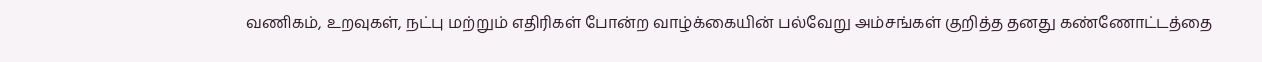வணிகம், உறவுகள், நட்பு மற்றும் எதிரிகள் போன்ற வாழ்க்கையின் பல்வேறு அம்சங்கள் குறித்த தனது கண்ணோட்டத்தை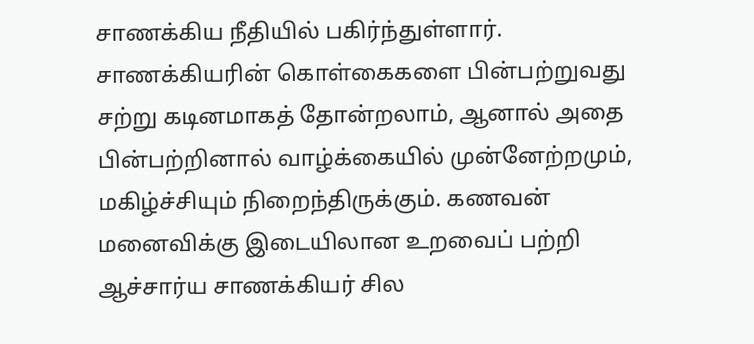சாணக்கிய நீதியில் பகிர்ந்துள்ளார்.
சாணக்கியரின் கொள்கைகளை பின்பற்றுவது சற்று கடினமாகத் தோன்றலாம், ஆனால் அதை பின்பற்றினால் வாழ்க்கையில் முன்னேற்றமும், மகிழ்ச்சியும் நிறைந்திருக்கும். கணவன் மனைவிக்கு இடையிலான உறவைப் பற்றி ஆச்சார்ய சாணக்கியர் சில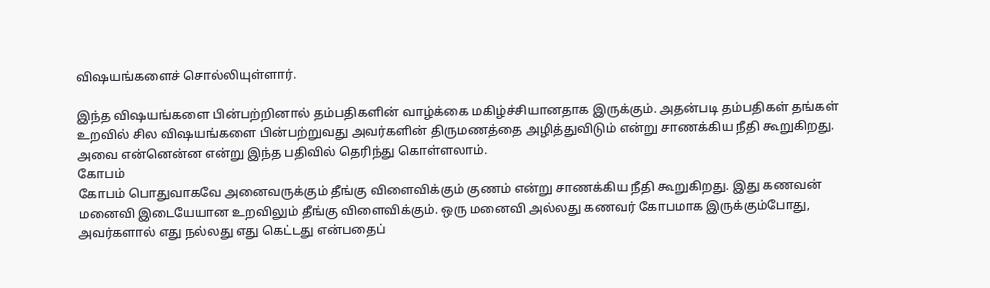விஷயங்களைச் சொல்லியுள்ளார்.

இந்த விஷயங்களை பின்பற்றினால் தம்பதிகளின் வாழ்க்கை மகிழ்ச்சியானதாக இருக்கும். அதன்படி தம்பதிகள் தங்கள் உறவில் சில விஷயங்களை பின்பற்றுவது அவர்களின் திருமணத்தை அழித்துவிடும் என்று சாணக்கிய நீதி கூறுகிறது. அவை என்னென்ன என்று இந்த பதிவில் தெரிந்து கொள்ளலாம்.
கோபம்
கோபம் பொதுவாகவே அனைவருக்கும் தீங்கு விளைவிக்கும் குணம் என்று சாணக்கிய நீதி கூறுகிறது. இது கணவன் மனைவி இடையேயான உறவிலும் தீங்கு விளைவிக்கும். ஒரு மனைவி அல்லது கணவர் கோபமாக இருக்கும்போது, அவர்களால் எது நல்லது எது கெட்டது என்பதைப்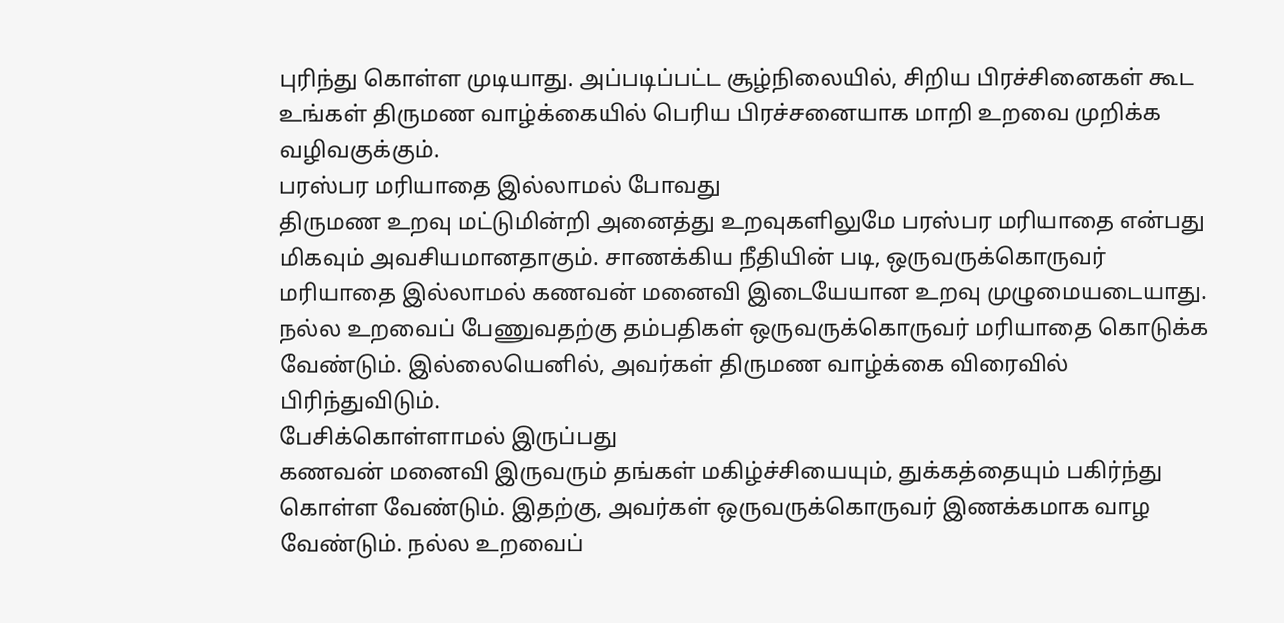புரிந்து கொள்ள முடியாது. அப்படிப்பட்ட சூழ்நிலையில், சிறிய பிரச்சினைகள் கூட உங்கள் திருமண வாழ்க்கையில் பெரிய பிரச்சனையாக மாறி உறவை முறிக்க வழிவகுக்கும்.
பரஸ்பர மரியாதை இல்லாமல் போவது
திருமண உறவு மட்டுமின்றி அனைத்து உறவுகளிலுமே பரஸ்பர மரியாதை என்பது மிகவும் அவசியமானதாகும். சாணக்கிய நீதியின் படி, ஒருவருக்கொருவர் மரியாதை இல்லாமல் கணவன் மனைவி இடையேயான உறவு முழுமையடையாது. நல்ல உறவைப் பேணுவதற்கு தம்பதிகள் ஒருவருக்கொருவர் மரியாதை கொடுக்க வேண்டும். இல்லையெனில், அவர்கள் திருமண வாழ்க்கை விரைவில் பிரிந்துவிடும்.
பேசிக்கொள்ளாமல் இருப்பது
கணவன் மனைவி இருவரும் தங்கள் மகிழ்ச்சியையும், துக்கத்தையும் பகிர்ந்து கொள்ள வேண்டும். இதற்கு, அவர்கள் ஒருவருக்கொருவர் இணக்கமாக வாழ வேண்டும். நல்ல உறவைப்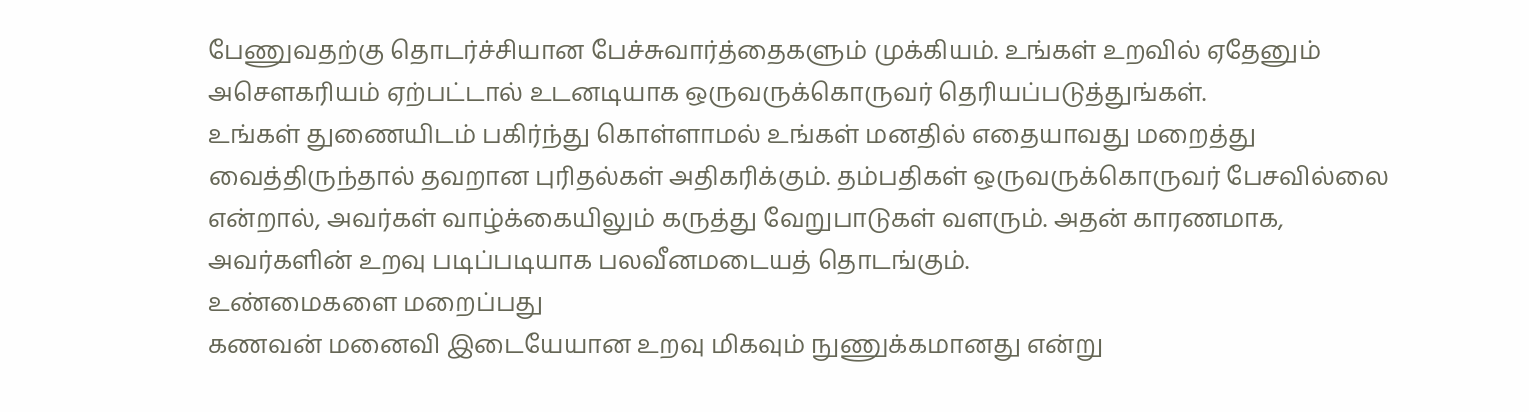பேணுவதற்கு தொடர்ச்சியான பேச்சுவார்த்தைகளும் முக்கியம். உங்கள் உறவில் ஏதேனும் அசௌகரியம் ஏற்பட்டால் உடனடியாக ஒருவருக்கொருவர் தெரியப்படுத்துங்கள்.
உங்கள் துணையிடம் பகிர்ந்து கொள்ளாமல் உங்கள் மனதில் எதையாவது மறைத்து வைத்திருந்தால் தவறான புரிதல்கள் அதிகரிக்கும். தம்பதிகள் ஒருவருக்கொருவர் பேசவில்லை என்றால், அவர்கள் வாழ்க்கையிலும் கருத்து வேறுபாடுகள் வளரும். அதன் காரணமாக, அவர்களின் உறவு படிப்படியாக பலவீனமடையத் தொடங்கும்.
உண்மைகளை மறைப்பது
கணவன் மனைவி இடையேயான உறவு மிகவும் நுணுக்கமானது என்று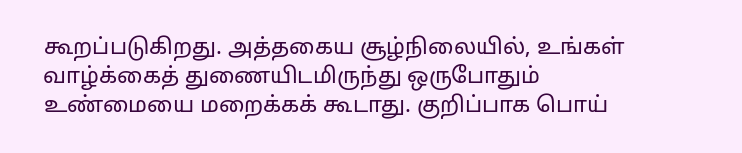கூறப்படுகிறது. அத்தகைய சூழ்நிலையில், உங்கள் வாழ்க்கைத் துணையிடமிருந்து ஒருபோதும் உண்மையை மறைக்கக் கூடாது. குறிப்பாக பொய்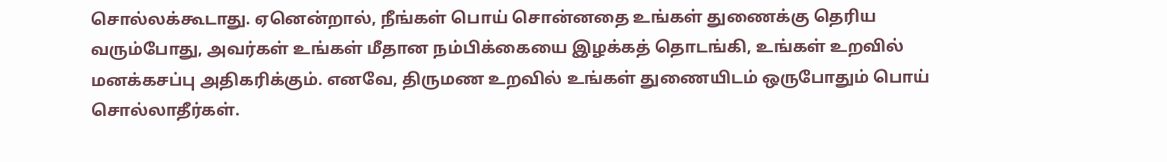சொல்லக்கூடாது. ஏனென்றால், நீங்கள் பொய் சொன்னதை உங்கள் துணைக்கு தெரிய வரும்போது, அவர்கள் உங்கள் மீதான நம்பிக்கையை இழக்கத் தொடங்கி, உங்கள் உறவில் மனக்கசப்பு அதிகரிக்கும். எனவே, திருமண உறவில் உங்கள் துணையிடம் ஒருபோதும் பொய் சொல்லாதீர்கள்.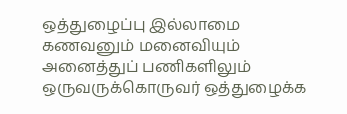ஒத்துழைப்பு இல்லாமை
கணவனும் மனைவியும் அனைத்துப் பணிகளிலும் ஒருவருக்கொருவர் ஒத்துழைக்க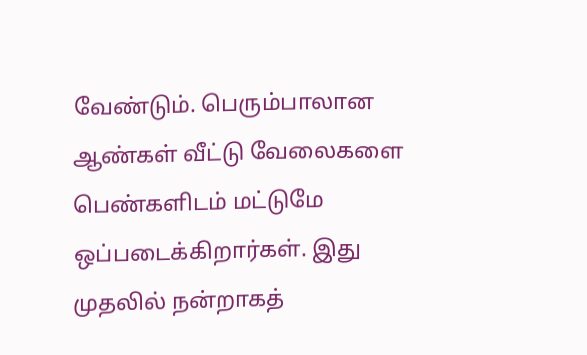வேண்டும். பெரும்பாலான ஆண்கள் வீட்டு வேலைகளை பெண்களிடம் மட்டுமே ஒப்படைக்கிறார்கள். இது முதலில் நன்றாகத்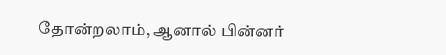தோன்றலாம், ஆனால் பின்னர்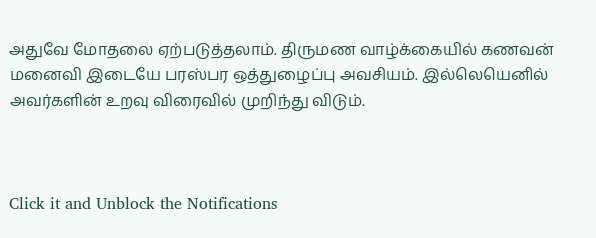அதுவே மோதலை ஏற்படுத்தலாம். திருமண வாழ்க்கையில் கணவன் மனைவி இடையே பரஸ்பர ஒத்துழைப்பு அவசியம். இல்லெயெனில் அவர்களின் உறவு விரைவில் முறிந்து விடும்.



Click it and Unblock the Notifications